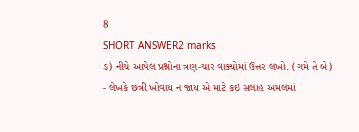8
SHORT ANSWER2 marks
ડ) નીચે આપેલ પ્રશ્નોના ત્રણ-ચાર વાક્યોમાં ઉત્તર લખો. (ગમે તે બે)
- લેખકે છત્રી ખોવાય ન જાય એ માટે કઇ સલાહ અમલમાં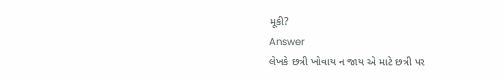મૂકી?
Answer
લેખકે છત્રી ખોવાય ન જાય એ માટે છત્રી પર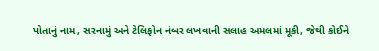પોતાનું નામ, સરનામું અને ટેલિફોન નંબર લખવાની સલાહ અમલમાં મૂકી, જેથી કોઈને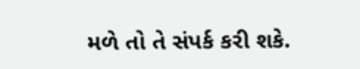મળે તો તે સંપર્ક કરી શકે.